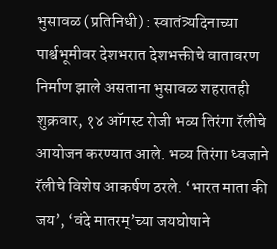भुसावळ (प्रतिनिधी) : स्वातंत्र्यदिनाच्या पार्श्वभूमीवर देशभरात देशभक्तीचे वातावरण निर्माण झाले असताना भुसावळ शहरातही शुक्रवार, १४ ऑगस्ट रोजी भव्य तिरंगा रॅलीचे आयोजन करण्यात आले. भव्य तिरंगा ध्वजाने रॅलीचे विशेष आकर्षण ठरले. ‘भारत माता की जय’, ‘वंदे मातरम्’च्या जयघोषाने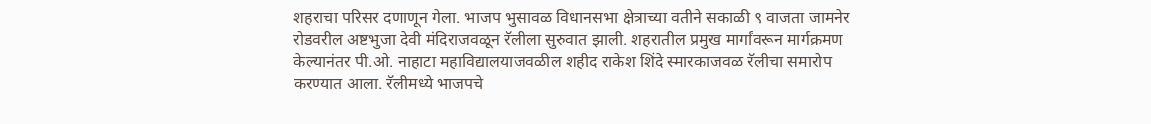शहराचा परिसर दणाणून गेला. भाजप भुसावळ विधानसभा क्षेत्राच्या वतीने सकाळी ९ वाजता जामनेर रोडवरील अष्टभुजा देवी मंदिराजवळून रॅलीला सुरुवात झाली. शहरातील प्रमुख मार्गांवरून मार्गक्रमण केल्यानंतर पी.ओ. नाहाटा महाविद्यालयाजवळील शहीद राकेश शिंदे स्मारकाजवळ रॅलीचा समारोप करण्यात आला. रॅलीमध्ये भाजपचे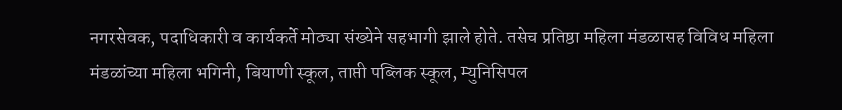नगरसेवक, पदाधिकारी व कार्यकर्ते मोठ्या संख्येने सहभागी झाले होते. तसेच प्रतिष्ठा महिला मंडळासह विविध महिला मंडळांच्या महिला भगिनी, बियाणी स्कूल, ताप्ती पब्लिक स्कूल, म्युनिसिपल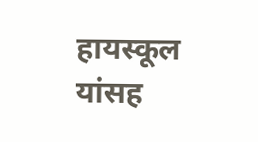हायस्कूल यांसह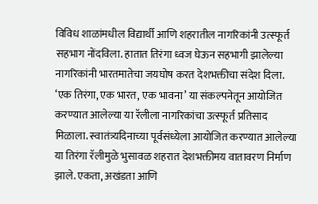विविध शाळांमधील विद्यार्थी आणि शहरातील नागरिकांनी उत्स्फूर्त सहभाग नोंदविला. हातात तिरंगा ध्वज घेऊन सहभागी झालेल्या नागरिकांनी भारतमातेचा जयघोष करत देशभक्तीचा संदेश दिला. ‘एक तिरंगा, एक भारत, एक भावना’ या संकल्पनेतून आयोजित करण्यात आलेल्या या रॅलीला नागरिकांचा उत्स्फूर्त प्रतिसाद मिळाला. स्वातंत्र्यदिनाच्या पूर्वसंध्येला आयोजित करण्यात आलेल्या या तिरंगा रॅलीमुळे भुसावळ शहरात देशभक्तीमय वातावरण निर्माण झाले. एकता, अखंडता आणि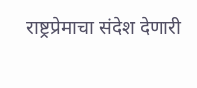राष्ट्रप्रेमाचा संदेश देणारी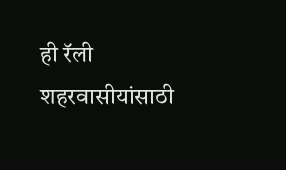ही रॅली शहरवासीयांसाठी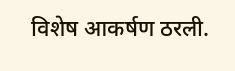विशेष आकर्षण ठरली.